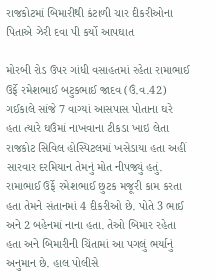રાજકોટમાં બિમારીથી કંટાળી ચાર દીકરીઓના પિતાએ ઝેરી દવા પી કર્યો આપઘાત

મોરબી રોડ ઉપર ગાંધી વસાહતમાં રહેતા રામાભાઈ ઉર્ફે રમેશભાઈ બટુકભાઈ જાદવ (ઉં.વ.42) ગઈકાલે સાંજે 7 વાગ્યાં આસપાસ પોતાના ઘરે હતા ત્યારે ઘઉંમાં નાખવાના ટીકડા ખાઇ લેતા રાજકોટ સિવિલ હોસ્પિટલમાં ખસેડાયા હતા અહીં સારવાર દરમિયાન તેમનું મોત નીપજ્યું હતું. રામાભાઈ ઉર્ફે રમેશભાઈ છુટક મજૂરી કામ કરતા હતા તેમને સંતાનમાં 4 દીકરીઓ છે. પોતે 3 ભાઈ અને 2 બહેનમાં નાના હતા. તેઓ બિમાર રહેતા હતા અને બિમારીની ચિંતામાં આ પગલું ભર્યાનું અનુમાન છે. હાલ પોલીસે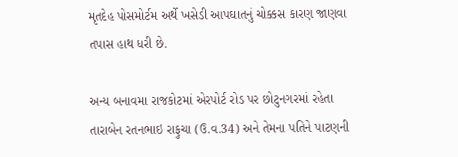મૃતદેહ પોસમોર્ટમ અર્થે ખસેડી આપઘાતનું ચોક્કસ કારણ જાણવા તપાસ હાથ ધરી છે.

અન્ય બનાવમા રાજકોટમાં એરપોર્ટ રોડ પર છોટુનગરમાં રહેતા તારાબેન રતનભાઇ રાફુચા (ઉ.વ.34) અને તેમના પતિને પાટણની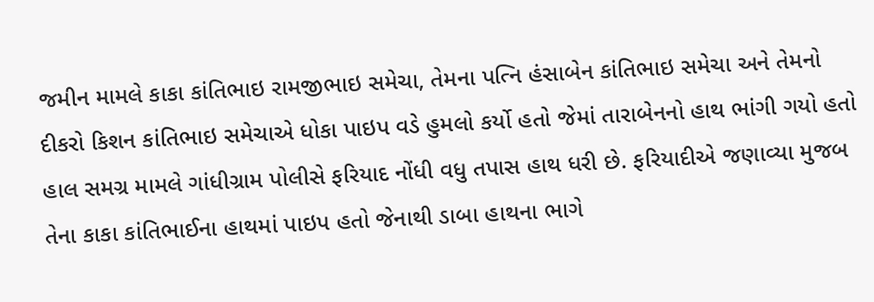જમીન મામલે કાકા કાંતિભાઇ રામજીભાઇ સમેચા, તેમના પત્નિ હંસાબેન કાંતિભાઇ સમેચા અને તેમનો દીકરો કિશન કાંતિભાઇ સમેચાએ ધોકા પાઇપ વડે હુમલો કર્યો હતો જેમાં તારાબેનનો હાથ ભાંગી ગયો હતો હાલ સમગ્ર મામલે ગાંધીગ્રામ પોલીસે ફરિયાદ નોંધી વધુ તપાસ હાથ ધરી છે. ફરિયાદીએ જણાવ્યા મુજબ તેના કાકા કાંતિભાઈના હાથમાં પાઇપ હતો જેનાથી ડાબા હાથના ભાગે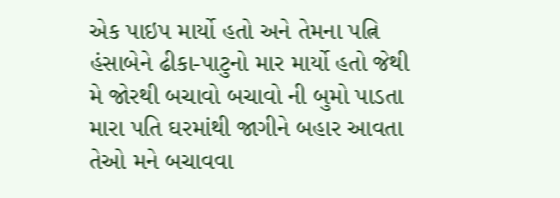એક પાઇપ માર્યો હતો અને તેમના પત્નિ હંસાબેને ઢીકા-પાટુનો માર માર્યો હતો જેથી મે જોરથી બચાવો બચાવો ની બુમો પાડતા મારા પતિ ઘરમાંથી જાગીને બહાર આવતા તેઓ મને બચાવવા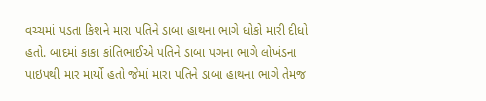વચ્ચમાં પડતા કિશને મારા પતિને ડાબા હાથના ભાગે ધોકો મારી દીધો હતો. બાદમાં કાકા કાંતિભાઈએ પતિને ડાબા પગના ભાગે લોખંડના પાઇપથી માર માર્યો હતો જેમાં મારા પતિને ડાબા હાથના ભાગે તેમજ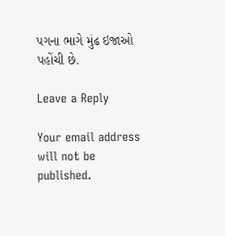પગના ભાગે મુંઢ ઇજાઓ પહોંચી છે.

Leave a Reply

Your email address will not be published.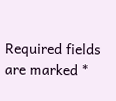Required fields are marked *